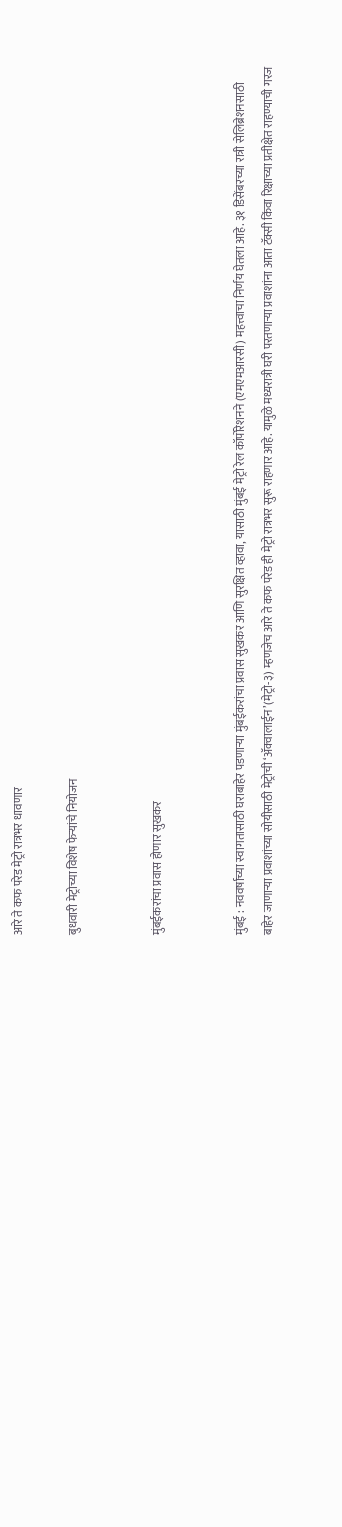आरे ते कफ परेड मेट्रो रात्रभर धावणार

बुधवारी मेट्रोच्या विशेष फेऱ्यांचे नियोजन


मुंबईकरांचा प्रवास होणार सुखकर


मुंबई : नववर्षाच्या स्वागतासाठी घराबाहेर पडणाऱ्या मुंबईकरांचा प्रवास सुखकर आणि सुरक्षित व्हावा, यासाठी मुंबई मेट्रो रेल कॉर्पोरेशनने (एमएमआरसी) महत्त्वाचा निर्णय घेतला आहे. ३१ डिसेंबरच्या रात्री सेलिब्रेशनसाठी बाहेर जाणाऱ्या प्रवाशांच्या सोयीसाठी मेट्रोची ‘ॲक्वालाईन’(मेट्रो-३) म्हणजेच आरे ते कफ परेड ही मेट्रो रात्रभर सुरू राहणार आहे. यामुळे मध्यरात्री घरी परतणाऱ्या प्रवाशांना आता टॅक्सी किंवा रिक्षाच्या प्रतीक्षेत राहण्याची गरज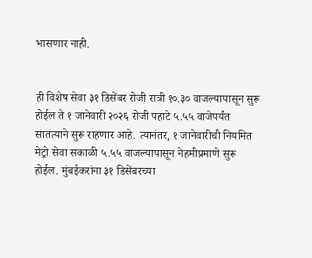भासणार नाही.


ही विशेष सेवा ३१ डिसेंबर रोजी रात्री १०.३० वाजल्यापासून सुरू होईल ते १ जानेवारी २०२६ रोजी पहाटे ५.५५ वाजेपर्यंत सातत्याने सुरू राहणार आहे. त्यानंतर, १ जानेवारीची नियमित मेट्रो सेवा सकाळी ५.५५ वाजल्यापासून नेहमीप्रमाणे सुरू होईल. मुंबईकरांना ३१ डिसेंबरच्या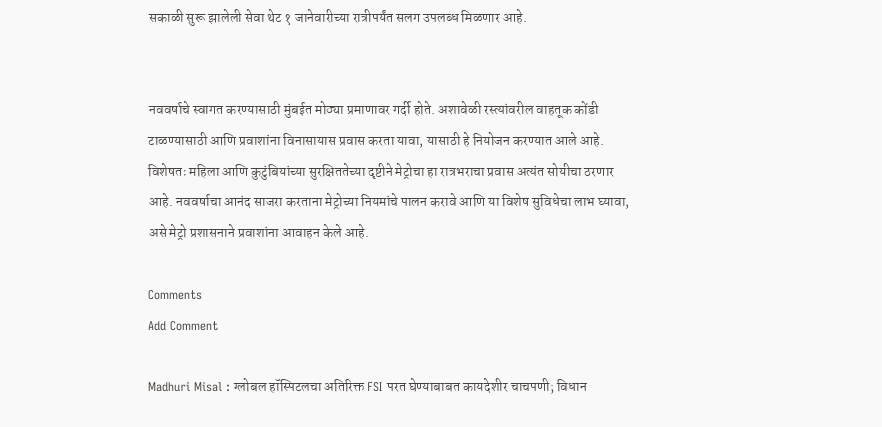सकाळी सुरू झालेली सेवा थेट १ जानेवारीच्या रात्रीपर्यंत सलग उपलब्ध मिळणार आहे.


नववर्षाचे स्वागत करण्यासाठी मुंबईत मोठ्या प्रमाणावर गर्दी होते. अशावेळी रस्त्यांवरील वाहतूक कोंडी टाळण्यासाठी आणि प्रवाशांना विनासायास प्रवास करता यावा, यासाठी हे नियोजन करण्यात आले आहे. विशेषतः महिला आणि कुटुंबियांच्या सुरक्षिततेच्या दृष्टीने मेट्रोचा हा रात्रभराचा प्रवास अत्यंत सोयीचा ठरणार आहे. नववर्षाचा आनंद साजरा करताना मेट्रोच्या नियमांचे पालन करावे आणि या विशेष सुविधेचा लाभ घ्यावा, असे मेट्रो प्रशासनाने प्रवाशांना आवाहन केले आहे.

Comments
Add Comment

Madhuri Misal : ग्लोबल हॉस्पिटलचा अतिरिक्त FSI परत घेण्याबाबत कायदेशीर चाचपणी; विधान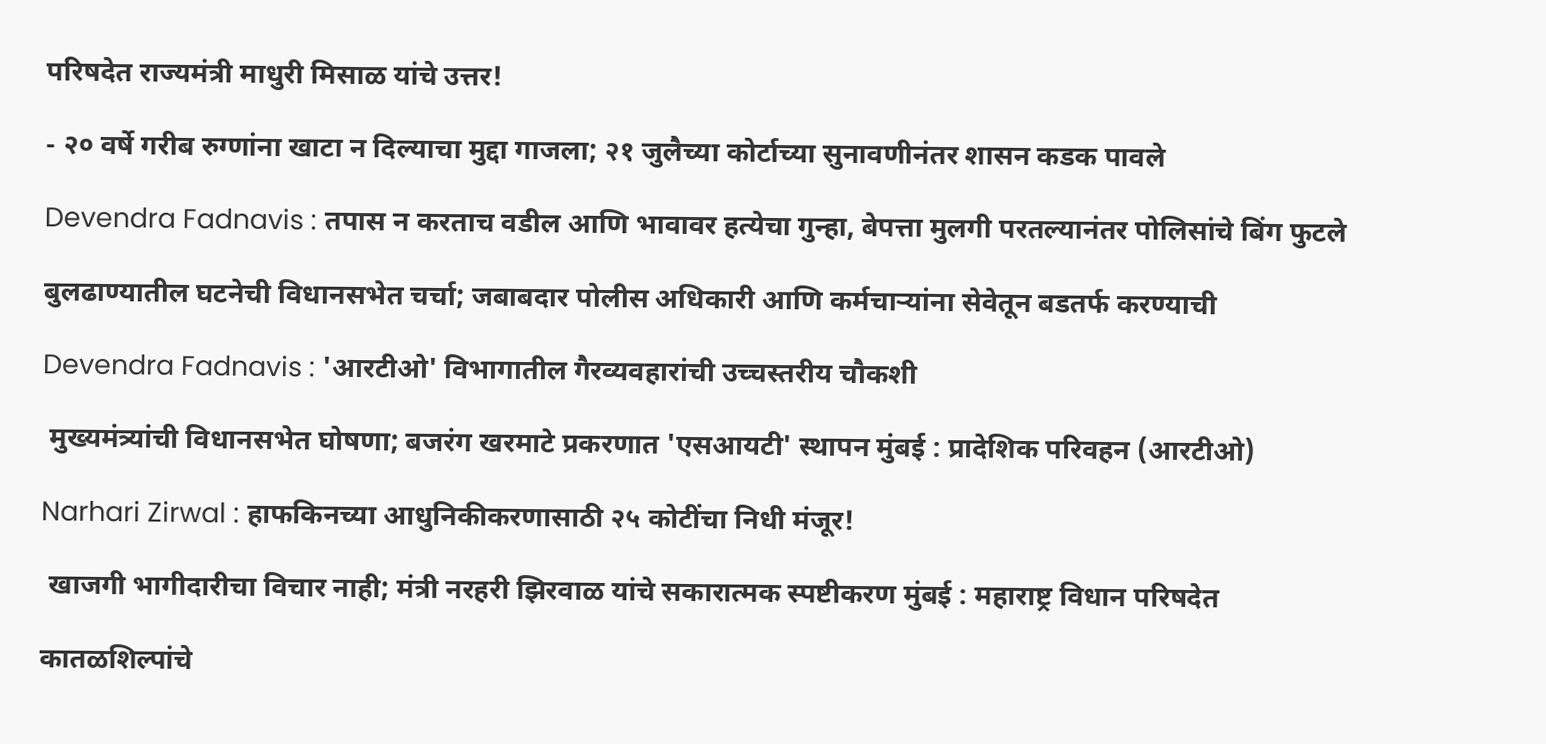परिषदेत राज्यमंत्री माधुरी मिसाळ यांचे उत्तर!

- २० वर्षे गरीब रुग्णांना खाटा न दिल्याचा मुद्दा गाजला; २१ जुलैच्या कोर्टाच्या सुनावणीनंतर शासन कडक पावले

Devendra Fadnavis : तपास न करताच वडील आणि भावावर हत्येचा गुन्हा, बेपत्ता मुलगी परतल्यानंतर पोलिसांचे बिंग फुटले

बुलढाण्यातील घटनेची विधानसभेत चर्चा; जबाबदार पोलीस अधिकारी आणि कर्मचाऱ्यांना सेवेतून बडतर्फ करण्याची

Devendra Fadnavis : 'आरटीओ' विभागातील गैरव्यवहारांची उच्चस्तरीय चौकशी

 मुख्यमंत्र्यांची विधानसभेत घोषणा; बजरंग खरमाटे प्रकरणात 'एसआयटी' स्थापन मुंबई : प्रादेशिक परिवहन (आरटीओ)

Narhari Zirwal : हाफकिनच्या आधुनिकीकरणासाठी २५ कोटींचा निधी मंजूर!

 खाजगी भागीदारीचा विचार नाही; मंत्री नरहरी झिरवाळ यांचे सकारात्मक स्पष्टीकरण मुंबई : महाराष्ट्र विधान परिषदेत

कातळशिल्पांचे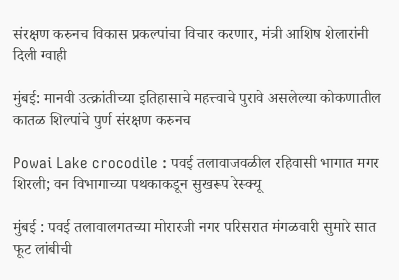संरक्षण करुनच विकास प्रकल्पांचा विचार करणार, मंत्री आशिष शेलारांनी दिली ग्वाही

मुंबई: मानवी उत्क्रांतीच्या इतिहासाचे महत्त्वाचे पुरावे असलेल्या कोकणातील कातळ शिल्पांचे पुर्ण संरक्षण करुनच

Powai Lake crocodile : पवई तलावाजवळील रहिवासी भागात मगर शिरली; वन विभागाच्या पथकाकडून सुखरूप रेस्क्यू

मुंबई : पवई तलावालगतच्या मोरारजी नगर परिसरात मंगळवारी सुमारे सात फूट लांबीची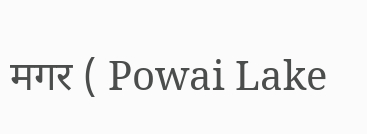मगर ( Powai Lake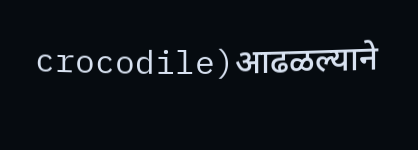crocodile)आढळल्याने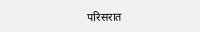परिसरात